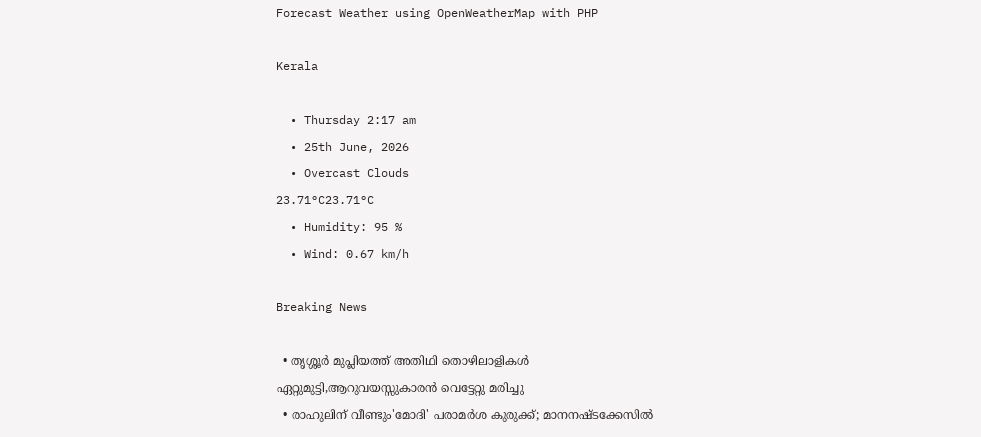Forecast Weather using OpenWeatherMap with PHP

Kerala

  • Thursday 2:17 am
  • 25th June, 2026
  • Overcast Clouds
23.71°C23.71°C
  • Humidity: 95 %
  • Wind: 0.67 km/h

Breaking News

  • തൃശ്ശൂർ മുപ്ലിയത്ത് അതിഥി തൊഴിലാളികൾ ഏറ്റുമുട്ടി,ആറുവയസ്സുകാരൻ വെട്ടേറ്റു മരിച്ചു
  • രാഹുലിന് വീണ്ടും'മോദി' പരാമര്‍ശ കുരുക്ക്; മാനനഷ്ടക്കേസിൽ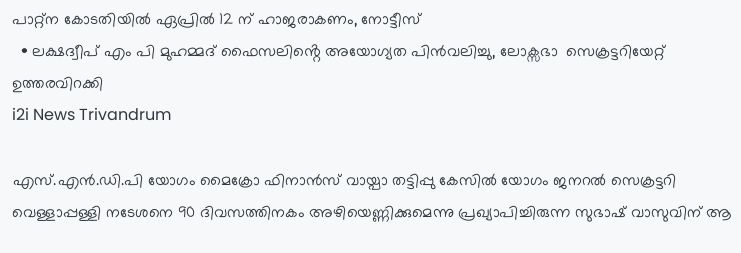പാറ്റ്ന കോടതിയിൽ ഏപ്രിൽ 12 ന് ഹാജരാകണം, നോട്ടീസ്
  • ലക്ഷദ്വീപ് എം പി മുഹമ്മദ് ഫൈസലിൻ്റെ അയോഗ്യത പിൻവലിച്ചു, ലോക്സഭാ  സെക്രട്ടറിയേറ്റ് ഉത്തരവിറക്കി
i2i News Trivandrum

എസ്.എന്‍.ഡി.പി യോഗം മൈക്രോ ഫിനാന്‍സ് വായ്പാ തട്ടിപ്പു കേസില്‍ യോഗം ജനറല്‍ സെക്രട്ടറി വെള്ളാപ്പള്ളി നടേശനെ 90 ദിവസത്തിനകം അഴിയെണ്ണിക്കുമെന്നു പ്രഖ്യാപിച്ചിരുന്ന സുഭാഷ് വാസുവിന് ആ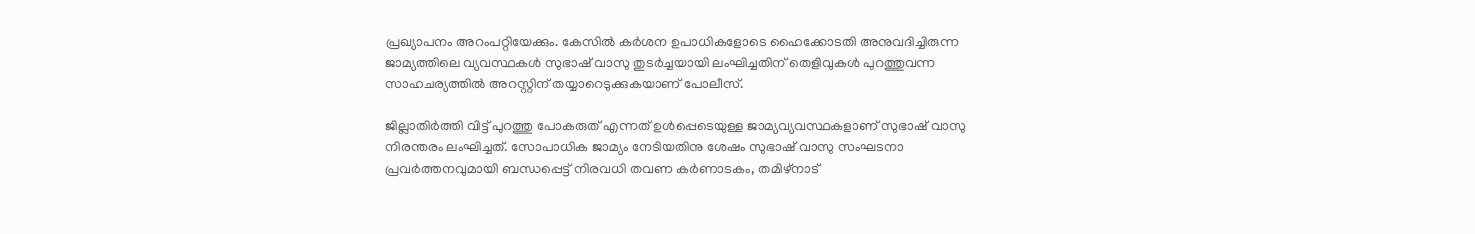പ്രഖ്യാപനം അറംപറ്റിയേക്കും. കേസില്‍ കര്‍ശന ഉപാധികളോടെ ഹൈക്കോടതി അനുവദിച്ചിരുന്ന ജാമ്യത്തിലെ വ്യവസ്ഥകള്‍ സുഭാഷ് വാസു തുടര്‍ച്ചയായി ലംഘിച്ചതിന് തെളിവുകള്‍ പുറത്തുവന്ന സാഹചര്യത്തില്‍ അറസ്റ്റിന് തയ്യാറെടുക്കുകയാണ് പോലീസ്.

ജില്ലാതിര്‍ത്തി വിട്ട് പുറത്തു പോകരുത് എന്നത് ഉള്‍പ്പെടെയുള്ള ജാമ്യവ്യവസ്ഥകളാണ് സുഭാഷ് വാസു നിരന്തരം ലംഘിച്ചത്. സോപാധിക ജാമ്യം നേടിയതിനു ശേഷം സുഭാഷ് വാസു സംഘടനാ പ്രവര്‍ത്തനവുമായി ബന്ധപ്പെട്ട് നിരവധി തവണ കര്‍ണാടകം, തമിഴ്‌നാട്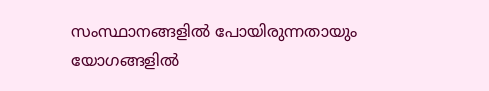സംസ്ഥാനങ്ങളില്‍ പോയിരുന്നതായും യോഗങ്ങളില്‍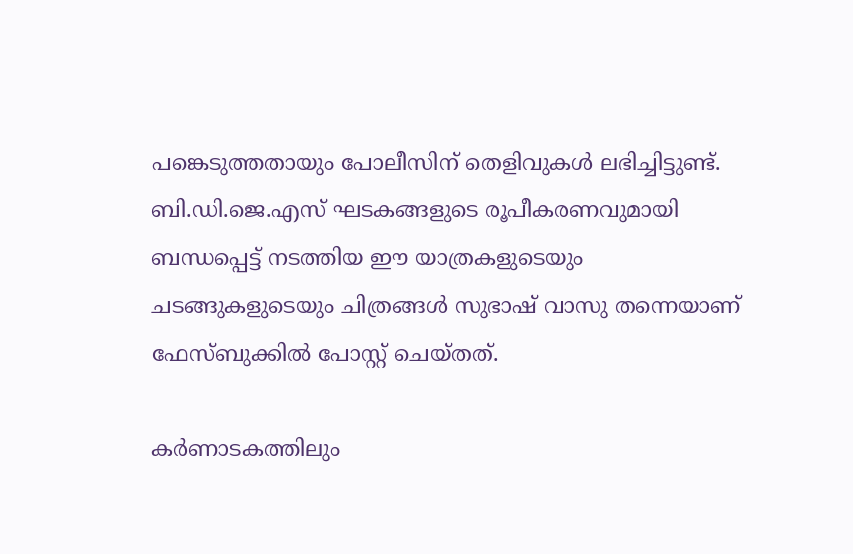പങ്കെടുത്തതായും പോലീസിന് തെളിവുകള്‍ ലഭിച്ചിട്ടുണ്ട്. ബി.ഡി.ജെ.എസ് ഘടകങ്ങളുടെ രൂപീകരണവുമായി ബന്ധപ്പെട്ട് നടത്തിയ ഈ യാത്രകളുടെയും ചടങ്ങുകളുടെയും ചിത്രങ്ങള്‍ സുഭാഷ് വാസു തന്നെയാണ് ഫേസ്ബുക്കില്‍ പോസ്റ്റ് ചെയ്തത്.

കര്‍ണാടകത്തിലും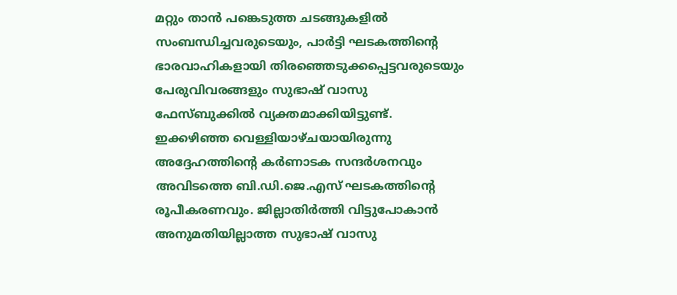മറ്റും താന്‍ പങ്കെടുത്ത ചടങ്ങുകളില്‍ സംബന്ധിച്ചവരുടെയും, പാര്‍ട്ടി ഘടകത്തിന്റെ ഭാരവാഹികളായി തിരഞ്ഞെടുക്കപ്പെട്ടവരുടെയും പേരുവിവരങ്ങളും സുഭാഷ് വാസു ഫേസ്ബുക്കില്‍ വ്യക്തമാക്കിയിട്ടുണ്ട്. ഇക്കഴിഞ്ഞ വെള്ളിയാഴ്ചയായിരുന്നു അദ്ദേഹത്തിന്റെ കര്‍ണാടക സന്ദര്‍ശനവും അവിടത്തെ ബി.ഡി.ജെ.എസ് ഘടകത്തിന്റെ രൂപീകരണവും. ജില്ലാതിര്‍ത്തി വിട്ടുപോകാന്‍ അനുമതിയില്ലാത്ത സുഭാഷ് വാസു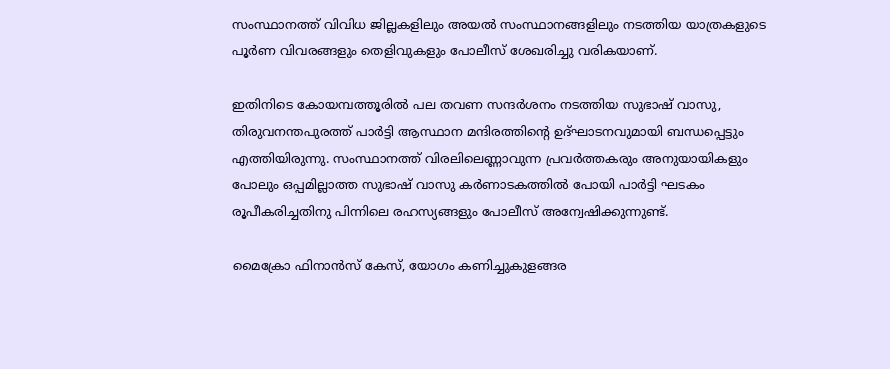സംസ്ഥാനത്ത് വിവിധ ജില്ലകളിലും അയല്‍ സംസ്ഥാനങ്ങളിലും നടത്തിയ യാത്രകളുടെ പൂര്‍ണ വിവരങ്ങളും തെളിവുകളും പോലീസ് ശേഖരിച്ചു വരികയാണ്.

ഇതിനിടെ കോയമ്പത്തൂരില്‍ പല തവണ സന്ദര്‍ശനം നടത്തിയ സുഭാഷ് വാസു, തിരുവനന്തപുരത്ത് പാര്‍ട്ടി ആസ്ഥാന മന്ദിരത്തിന്റെ ഉദ്ഘാടനവുമായി ബന്ധപ്പെട്ടും എത്തിയിരുന്നു. സംസ്ഥാനത്ത് വിരലിലെണ്ണാവുന്ന പ്രവര്‍ത്തകരും അനുയായികളും പോലും ഒപ്പമില്ലാത്ത സുഭാഷ് വാസു കര്‍ണാടകത്തില്‍ പോയി പാര്‍ട്ടി ഘടകം രൂപീകരിച്ചതിനു പിന്നിലെ രഹസ്യങ്ങളും പോലീസ് അന്വേഷിക്കുന്നുണ്ട്.

മൈക്രോ ഫിനാന്‍സ് കേസ്, യോഗം കണിച്ചുകുളങ്ങര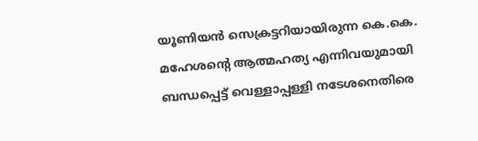യൂണിയന്‍ സെക്രട്ടറിയായിരുന്ന കെ.കെ. മഹേശന്റെ ആത്മഹത്യ എന്നിവയുമായി ബന്ധപ്പെട്ട് വെള്ളാപ്പള്ളി നടേശനെതിരെ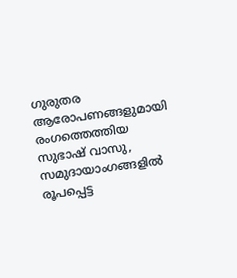ഗുരുതര ആരോപണങ്ങളുമായി രംഗത്തെത്തിയ സുഭാഷ് വാസു, സമുദായാംഗങ്ങളില്‍ രൂപപ്പെട്ട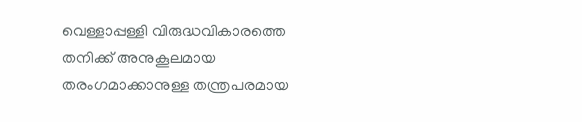വെള്ളാപ്പള്ളി വിരുദ്ധവികാരത്തെ തനിക്ക് അനുകൂലമായ തരംഗമാക്കാനുള്ള തന്ത്രപരമായ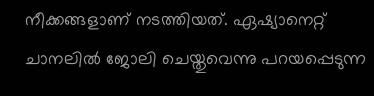നീക്കങ്ങളാണ് നടത്തിയത്. ഏഷ്യാനെറ്റ് ചാനലില്‍ ജോലി ചെയ്തുവെന്നു പറയപ്പെടുന്ന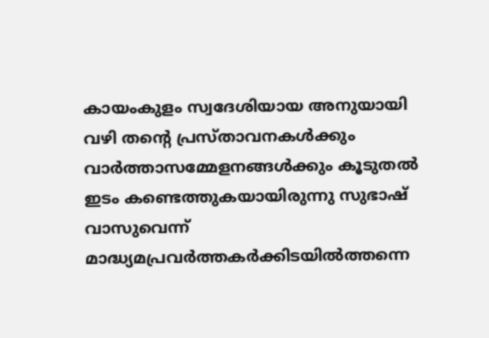കായംകുളം സ്വദേശിയായ അനുയായി വഴി തന്റെ പ്രസ്താവനകള്‍ക്കും വാര്‍ത്താസമ്മേളനങ്ങള്‍ക്കും കൂടുതല്‍ ഇടം കണ്ടെത്തുകയായിരുന്നു സുഭാഷ് വാസുവെന്ന് മാദ്ധ്യമപ്രവര്‍ത്തകര്‍ക്കിടയില്‍ത്തന്നെ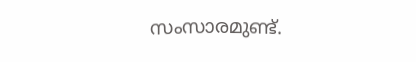സംസാരമുണ്ട്.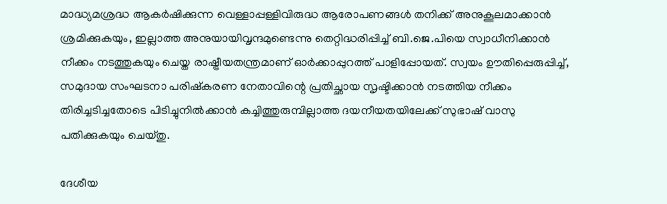മാദ്ധ്യമശ്രദ്ധ ആകര്‍ഷിക്കുന്ന വെള്ളാപ്പള്ളിവിരുദ്ധ ആരോപണങ്ങള്‍ തനിക്ക് അനുകൂലമാക്കാന്‍ ശ്രമിക്കുകയും, ഇല്ലാത്ത അനുയായിവൃന്ദമുണ്ടെന്നു തെറ്റിദ്ധരിപ്പിച്ച് ബി.ജെ.പിയെ സ്വാധീനിക്കാന്‍ നീക്കം നടത്തുകയും ചെയ്ത രാഷ്ട്രീയതന്ത്രമാണ് ഓര്‍ക്കാപ്പുറത്ത് പാളിപ്പോയത്. സ്വയം ഊതിപ്പെരുപ്പിച്ച്, സമുദായ സംഘടനാ പരിഷ്‌കരണ നേതാവിന്റെ പ്രതിച്ഛായ സൃഷ്ടിക്കാന്‍ നടത്തിയ നീക്കം തിരിച്ചടിച്ചതോടെ പിടിച്ചുനില്‍ക്കാന്‍ കച്ചിത്തുരുമ്പില്ലാത്ത ദയനീയതയിലേക്ക് സുഭാഷ് വാസു പതിക്കുകയും ചെയ്തു.

ദേശീയ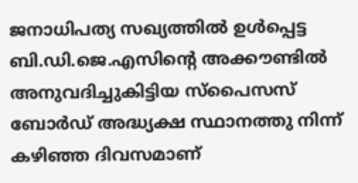ജനാധിപത്യ സഖ്യത്തില്‍ ഉള്‍പ്പെട്ട ബി.ഡി.ജെ.എസിന്റെ അക്കൗണ്ടില്‍ അനുവദിച്ചുകിട്ടിയ സ്‌പൈസസ് ബോര്‍ഡ് അദ്ധ്യക്ഷ സ്ഥാനത്തു നിന്ന് കഴിഞ്ഞ ദിവസമാണ്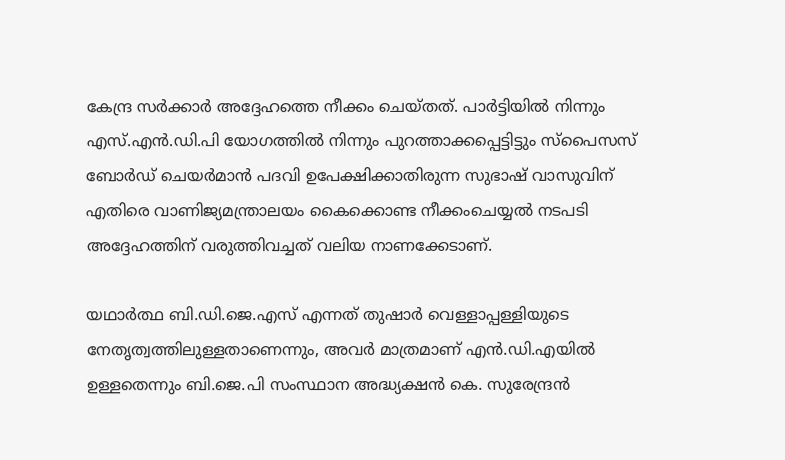കേന്ദ്ര സര്‍ക്കാര്‍ അദ്ദേഹത്തെ നീക്കം ചെയ്തത്. പാര്‍ട്ടിയില്‍ നിന്നും എസ്.എന്‍.ഡി.പി യോഗത്തില്‍ നിന്നും പുറത്താക്കപ്പെട്ടിട്ടും സ്‌പൈസസ് ബോര്‍ഡ് ചെയര്‍മാന്‍ പദവി ഉപേക്ഷിക്കാതിരുന്ന സുഭാഷ് വാസുവിന് എതിരെ വാണിജ്യമന്ത്രാലയം കൈക്കൊണ്ട നീക്കംചെയ്യല്‍ നടപടി അദ്ദേഹത്തിന് വരുത്തിവച്ചത് വലിയ നാണക്കേടാണ്.

യഥാര്‍ത്ഥ ബി.ഡി.ജെ.എസ് എന്നത് തുഷാര്‍ വെള്ളാപ്പള്ളിയുടെ നേതൃത്വത്തിലുള്ളതാണെന്നും, അവര്‍ മാത്രമാണ് എന്‍.ഡി.എയില്‍ ഉള്ളതെന്നും ബി.ജെ.പി സംസ്ഥാന അദ്ധ്യക്ഷന്‍ കെ. സുരേന്ദ്രന്‍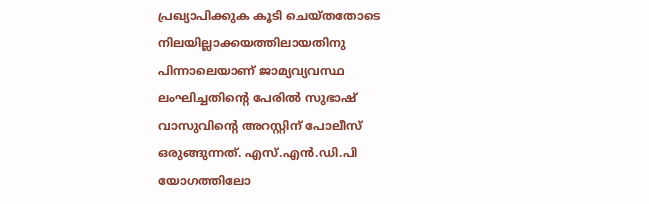പ്രഖ്യാപിക്കുക കൂടി ചെയ്തതോടെ നിലയില്ലാക്കയത്തിലായതിനു പിന്നാലെയാണ് ജാമ്യവ്യവസ്ഥ ലംഘിച്ചതിന്റെ പേരില്‍ സുഭാഷ് വാസുവിന്റെ അറസ്റ്റിന് പോലീസ് ഒരുങ്ങുന്നത്. എസ്.എന്‍.ഡി.പി യോഗത്തിലോ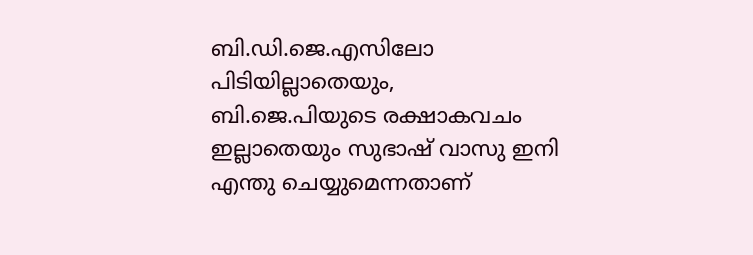ബി.ഡി.ജെ.എസിലോ പിടിയില്ലാതെയും, ബി.ജെ.പിയുടെ രക്ഷാകവചം ഇല്ലാതെയും സുഭാഷ് വാസു ഇനി എന്തു ചെയ്യുമെന്നതാണ്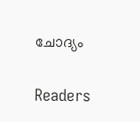ചോദ്യം

Readers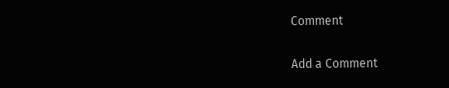Comment

Add a Comment